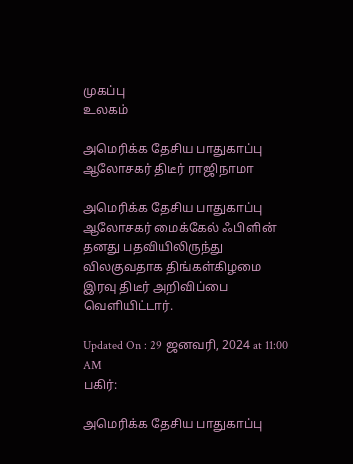முகப்பு
உலகம்

அமெரிக்க தேசிய பாதுகாப்பு ஆலோசகர் திடீர் ராஜிநாமா

அமெரிக்க தேசிய பாதுகாப்பு ஆலோசகர் மைக்கேல் ஃபிளின் தனது பதவியிலிருந்து விலகுவதாக திங்கள்கிழமை இரவு திடீர் அறிவிப்பை வெளியிட்டார்.

Updated On : 29 ஜனவரி, 2024 at 11:00 AM
பகிர்:

அமெரிக்க தேசிய பாதுகாப்பு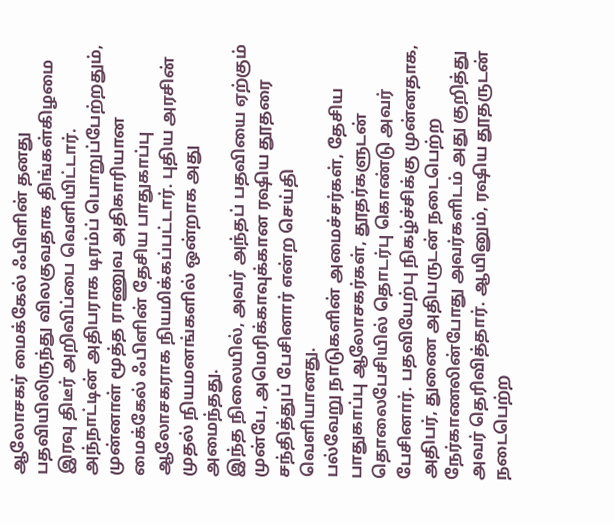ஆலோசகர் மைக்கேல் ஃபிளின் தனது பதவியிலிருந்து விலகுவதாக திங்கள்கிழமை இரவு திடீர் அறிவிப்பை வெளியிட்டார்.
அந்நாட்டின் அதிபராக டிரம்ப் பொறுப்பேற்றதும், முன்னாள் மூத்த ராணுவ அதிகாரியான மைக்கேல் ஃபிளின் தேசிய பாதுகாப்பு ஆலோசகராக நியமிக்கப்பட்டார். புதிய அரசின் முதல் நியமனங்களில் ஒன்றாக அது அமைந்தது.
இந்த நிலையில், அவர் அந்தப் பதவியை ஏற்கும் முன்பே, அமெரிக்காவுக்கான ரஷிய தூதரை சந்தித்துப் பேசினார் என்ற செய்தி வெளியானது.
பல்வேறு நாடுகளின் அமைச்சர்கள், தேசிய பாதுகாப்பு ஆலோசகர்கள், தூதர்களுடன் தொலைபேசியில் தொடர்பு கொண்டு அவர் பேசினார். பதவியேற்பு நிகழ்ச்சிக்கு முன்னதாக, அதிபர், துணை அதிபருடன் நடைபெற்ற நேர்காணலின்போது அவர்களிடம் அது குறித்து அவர் தெரிவித்தார். ஆயினும், ரஷிய தூதருடன் நடைபெற்ற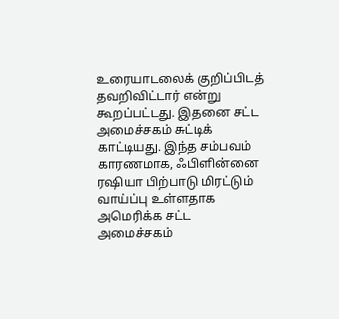உரையாடலைக் குறிப்பிடத் தவறிவிட்டார் என்று கூறப்பட்டது. இதனை சட்ட அமைச்சகம் சுட்டிக் காட்டியது. இந்த சம்பவம் காரணமாக, ஃபிளின்னை ரஷியா பிற்பாடு மிரட்டும் வாய்ப்பு உள்ளதாக அமெரிக்க சட்ட அமைச்சகம்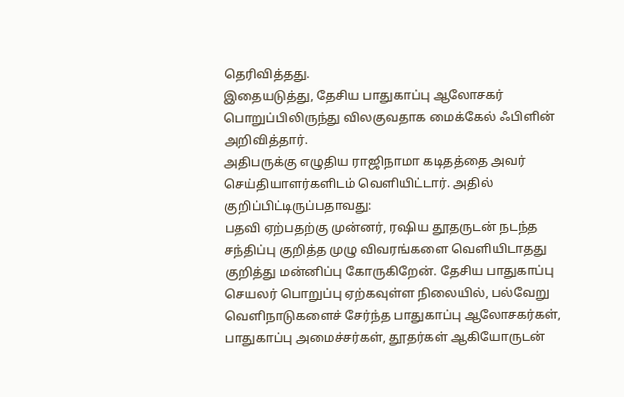தெரிவித்தது.
இதையடுத்து, தேசிய பாதுகாப்பு ஆலோசகர் பொறுப்பிலிருந்து விலகுவதாக மைக்கேல் ஃபிளின் அறிவித்தார்.
அதிபருக்கு எழுதிய ராஜிநாமா கடிதத்தை அவர் செய்தியாளர்களிடம் வெளியிட்டார். அதில் குறிப்பிட்டிருப்பதாவது:
பதவி ஏற்பதற்கு முன்னர், ரஷிய தூதருடன் நடந்த சந்திப்பு குறித்த முழு விவரங்களை வெளியிடாதது குறித்து மன்னிப்பு கோருகிறேன். தேசிய பாதுகாப்பு செயலர் பொறுப்பு ஏற்கவுள்ள நிலையில், பல்வேறு வெளிநாடுகளைச் சேர்ந்த பாதுகாப்பு ஆலோசகர்கள், பாதுகாப்பு அமைச்சர்கள், தூதர்கள் ஆகியோருடன்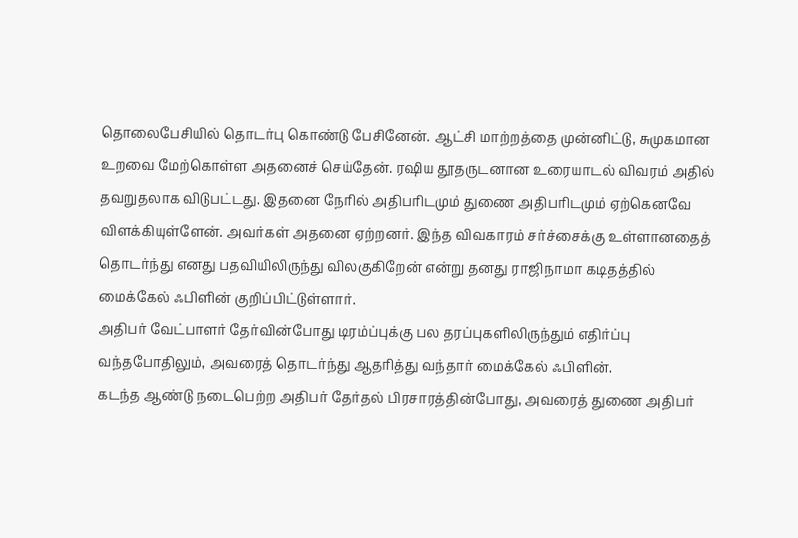தொலைபேசியில் தொடர்பு கொண்டு பேசினேன். ஆட்சி மாற்றத்தை முன்னிட்டு, சுமுகமான உறவை மேற்கொள்ள அதனைச் செய்தேன். ரஷிய தூதருடனான உரையாடல் விவரம் அதில் தவறுதலாக விடுபட்டது. இதனை நேரில் அதிபரிடமும் துணை அதிபரிடமும் ஏற்கெனவே விளக்கியுள்ளேன். அவர்கள் அதனை ஏற்றனர். இந்த விவகாரம் சர்ச்சைக்கு உள்ளானதைத் தொடர்ந்து எனது பதவியிலிருந்து விலகுகிறேன் என்று தனது ராஜிநாமா கடிதத்தில் மைக்கேல் ஃபிளின் குறிப்பிட்டுள்ளார்.
அதிபர் வேட்பாளர் தேர்வின்போது டிரம்ப்புக்கு பல தரப்புகளிலிருந்தும் எதிர்ப்பு வந்தபோதிலும், அவரைத் தொடர்ந்து ஆதரித்து வந்தார் மைக்கேல் ஃபிளின்.
கடந்த ஆண்டு நடைபெற்ற அதிபர் தேர்தல் பிரசாரத்தின்போது, அவரைத் துணை அதிபர்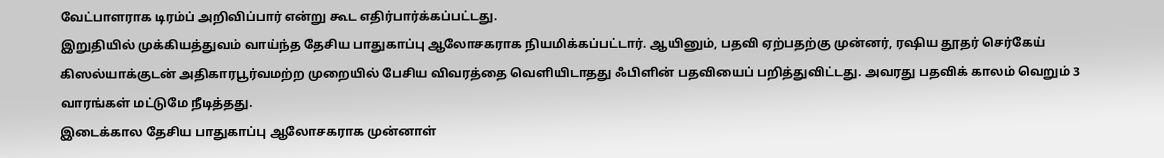வேட்பாளராக டிரம்ப் அறிவிப்பார் என்று கூட எதிர்பார்க்கப்பட்டது.
இறுதியில் முக்கியத்துவம் வாய்ந்த தேசிய பாதுகாப்பு ஆலோசகராக நியமிக்கப்பட்டார். ஆயினும், பதவி ஏற்பதற்கு முன்னர், ரஷிய தூதர் செர்கேய் கிஸல்யாக்குடன் அதிகாரபூர்வமற்ற முறையில் பேசிய விவரத்தை வெளியிடாதது ஃபிளின் பதவியைப் பறித்துவிட்டது. அவரது பதவிக் காலம் வெறும் 3 வாரங்கள் மட்டுமே நீடித்தது.
இடைக்கால தேசிய பாதுகாப்பு ஆலோசகராக முன்னாள்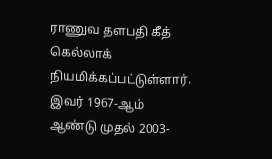ராணுவ தளபதி கீத் கெல்லாக் நியமிக்கப்பட்டுள்ளார்.
இவர் 1967-ஆம் ஆண்டு முதல் 2003-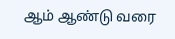ஆம் ஆண்டு வரை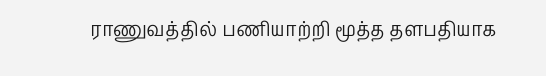ராணுவத்தில் பணியாற்றி மூத்த தளபதியாக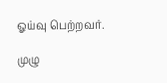ஓய்வு பெற்றவர்.

முழு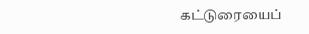கட்டுரையைப்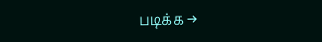படிக்க →